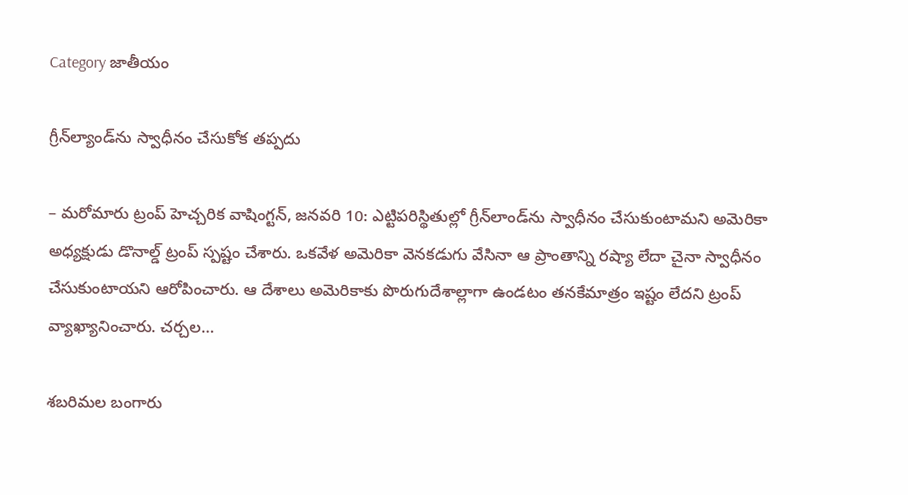Category జాతీయం

గ్రీన్‌ల్యాండ్‌ను స్వాధీనం చేసుకోక తప్పదు

– మరోమారు ట్రంప్‌ హెచ్చరిక వాషింగ్టన్‌, జనవరి 10: ఎట్టిపరిస్థితుల్లో గ్రీన్‌లాండ్‌ను స్వాధీనం చేసుకుంటామని అమెరికా అధ్యక్షుడు డొనాల్డ్‌ ట్రంప్‌ స్పష్టం చేశారు. ఒకవేళ అమెరికా వెనకడుగు వేసినా ఆ ప్రాంతాన్ని రష్యా లేదా చైనా స్వాధీనం చేసుకుంటాయని ఆరోపించారు. ఆ దేశాలు అమెరికాకు పొరుగుదేశాల్లాగా ఉండటం తనకేమాత్రం ఇష్టం లేదని ట్రంప్‌ వ్యాఖ్యానించారు. చర్చల…

శబరిమల బంగారు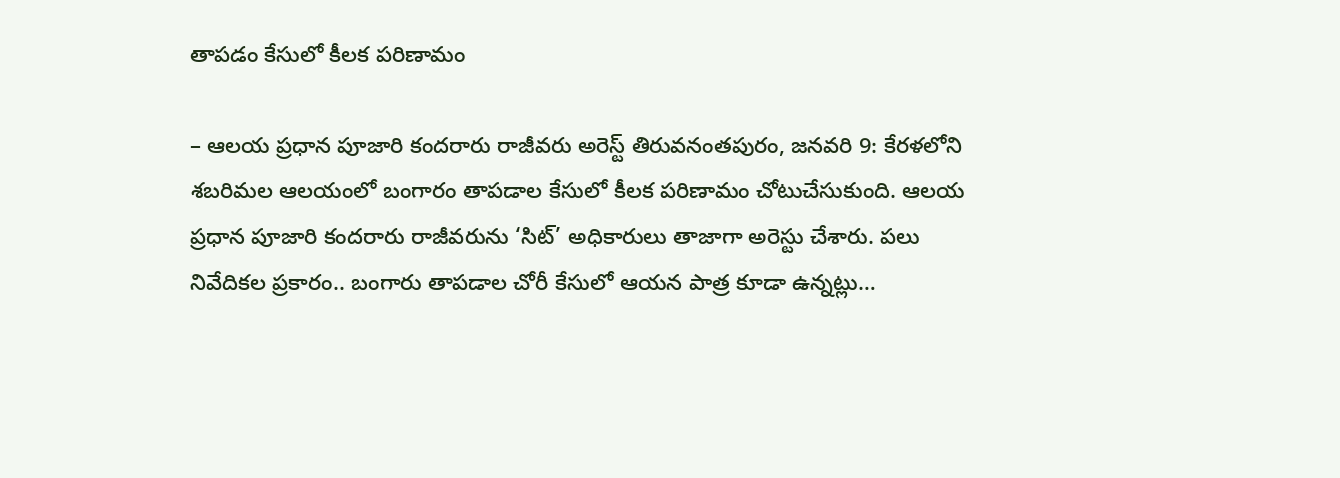తాపడం కేసులో కీలక పరిణామం

– ఆలయ ప్రధాన పూజారి కందరారు రాజీవరు అరెస్ట్ ‌తిరువనంతపురం, జనవరి 9: కేరళలోని శబరిమల ఆలయంలో బంగారం తాపడాల కేసులో కీలక పరిణామం చోటుచేసుకుంది. ఆలయ ప్రధాన పూజారి కందరారు రాజీవరును ‘సిట్‌’ అధికారులు తాజాగా అరెస్టు చేశారు. పలు నివేదికల ప్రకారం.. బంగారు తాపడాల చోరీ కేసులో ఆయన పాత్ర కూడా ఉన్నట్లు…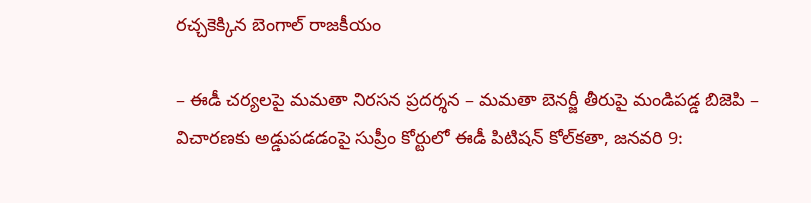రచ్చకెక్కిన బెంగాల్‌ ‌రాజకీయం

– ఈడీ చర్యలపై మమతా నిరసన ప్రదర్శన – మమతా బెనర్జీ తీరుపై మండిపడ్డ బిజెపి – విచారణకు అడ్డుపడడంపై సుప్రీం కోర్టులో ఈడీ పిటిషన్‌ ‌కోల్‌కతా, జనవరి 9: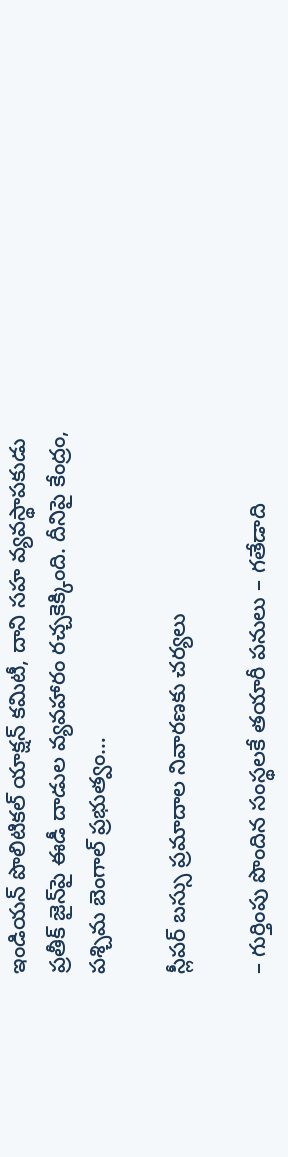ఇండియన్‌ ‌పొలిటికల్‌ ‌యాక్షన్‌ ‌కమిటీ, దాని సహ వ్యవస్థాపకుడు ప్రతీక్‌ ‌జైన్‌పై ఈడీ దాడుల వ్యవహారం రచ్చకెక్కింది. దీనిపై కేంద్రం, పశ్చిమ బెంగాల్‌ ‌ప్రభుత్వం…

స్లీపర్‌ ‌బస్సు ప్రమాదాల నివారణకు చర్యలు

– గుర్తింపు పొందిన సంస్థలకే తయారీ పనులు – గతేడాది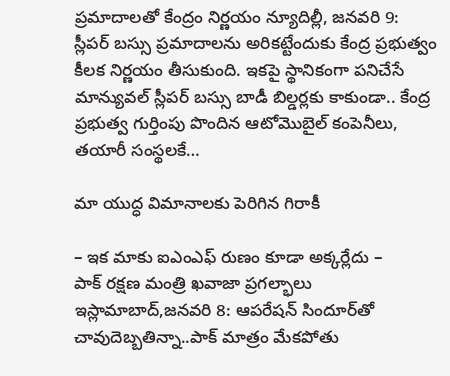ప్రమాదాలతో కేంద్రం నిర్ణయం న్యూదిల్లీ, జనవరి 9: స్లీపర్‌ ‌బస్సు ప్రమాదాలను అరికట్టేందుకు కేంద్ర ప్రభుత్వం కీలక నిర్ణయం తీసుకుంది. ఇకపై స్థానికంగా పనిచేసే మాన్యువల్‌ ‌స్లీపర్‌ ‌బస్సు బాడీ బిల్డర్లకు కాకుండా.. కేంద్ర ప్రభుత్వ గుర్తింపు పొందిన ఆటోమొబైల్‌ ‌కంపెనీలు, తయారీ సంస్థలకే…

మా యుద్ధ విమానాలకు పెరిగిన గిరాకీ

– ఇక మాకు ఐఎంఎఫ్‌ ‌రుణం కూడా అక్కర్లేదు – పాక్‌ ‌రక్షణ మంత్రి ఖవాజా ప్రగల్భాలు ఇస్లామాబాద్‌,జనవరి 8: ఆపరేషన్‌ ‌సిందూర్‌తో చావుదెబ్బతిన్నా..పాక్‌ ‌మాత్రం మేకపోతు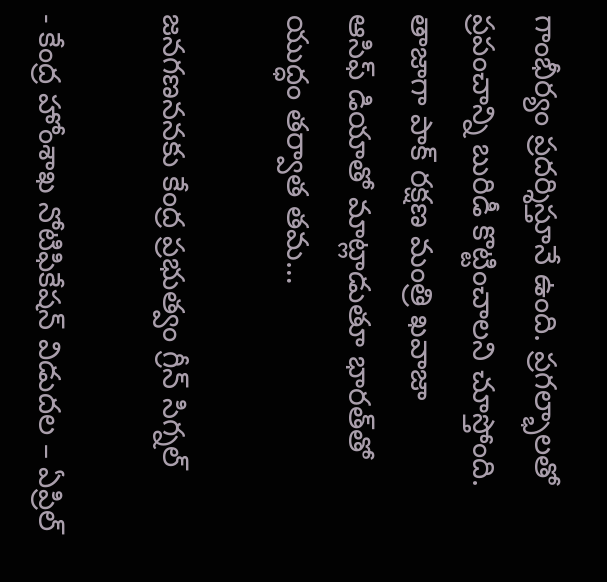గాంభీర్యం ప్రదర్శిస్తూనే ఉంది. ప్రగల్భాలతో ప్రపంచాన్ని బురిడీ కొట్టించాలని చూస్తోంది. తాజాగా పాక్‌ ‌రక్షణ మంత్రి ఖవాజా ఆసిఫ్‌ ‌డియాతో మాట్లాడుతూ భారత్‌తో యుద్ధం తర్వాత తమ…

జనగణననకు కేంద్ర ప్రభుత్వం గ్రీన్‌ ‌సిగ్నల్‌

- కేంద్ర హోంశాఖ నోటిఫికేషన్‌ ‌విడుదల – ఏప్రిల్‌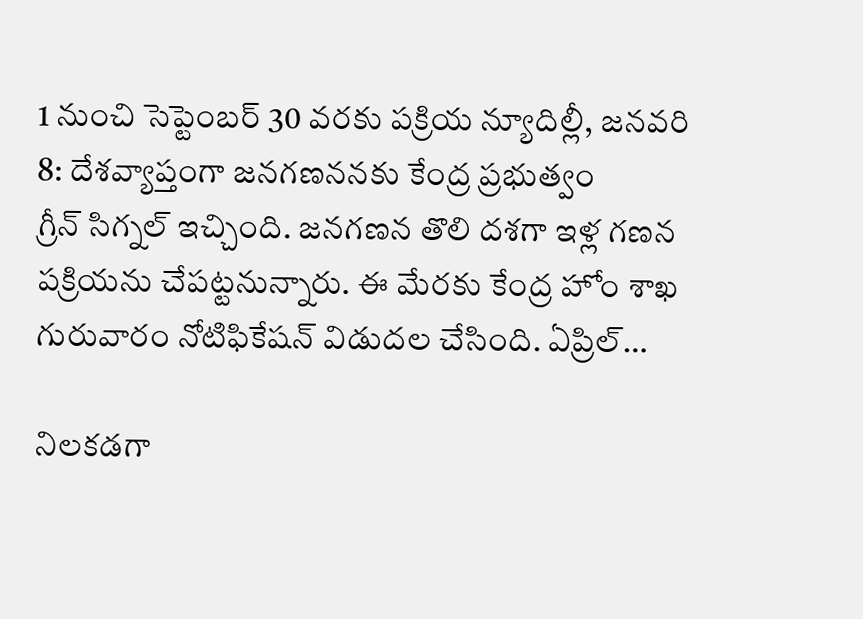1 నుంచి సెప్టెంబర్‌ 30 వరకు పక్రియ న్యూదిల్లీ, జనవరి 8: దేశవ్యాప్తంగా జనగణననకు కేంద్ర ప్రభుత్వం గ్రీన్‌ ‌సిగ్నల్‌ ఇచ్చింది. జనగణన తొలి దశగా ఇళ్ల గణన పక్రియను చేపట్టనున్నారు. ఈ మేరకు కేంద్ర హోం శాఖ గురువారం నోటిఫికేషన్‌ ‌విడుదల చేసింది. ఏప్రిల్‌…

నిలకడగా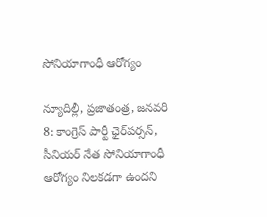సోనియాగాంధీ ఆరోగ్యం

న్యూదిల్లీ, ప్ర‌జాతంత్ర‌, జనవరి 8: కాంగ్రెస్‌ ‌పార్టీ ఛైర్‌పర్సన్‌, సీనియర్‌ ‌నేత సోనియాగాంధీ ఆరోగ్యం నిలకడగా ఉందని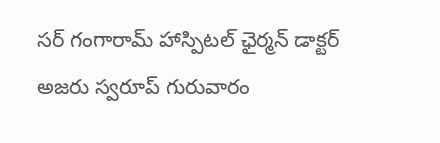సర్‌ ‌గంగారామ్‌ ‌హాస్పిటల్‌ ‌ఛైర్మన్‌ ‌డాక్టర్‌ అజరు స్వరూప్‌ ‌గురువారం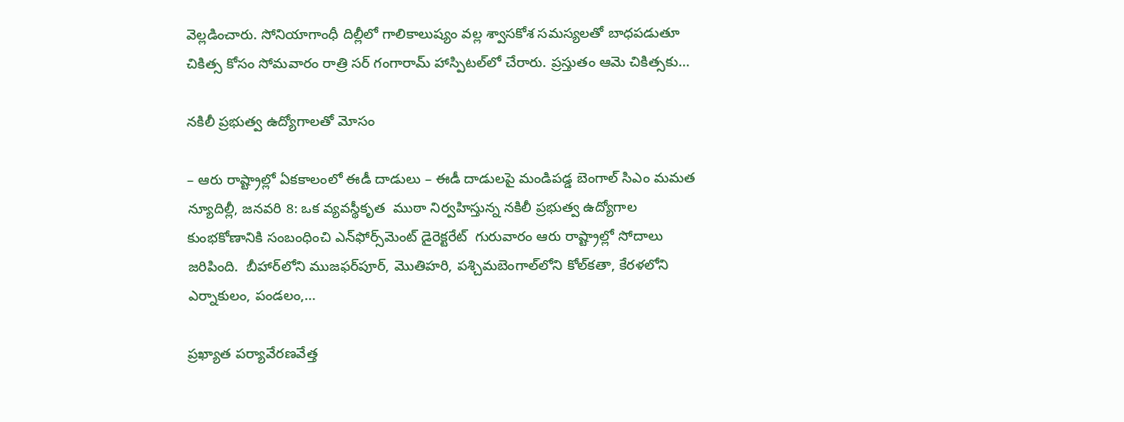వెల్లడించారు. సోనియాగాంధీ దిల్లీలో గాలికాలుష్యం వల్ల శ్వాసకోశ సమస్యలతో బాధపడుతూ చికిత్స కోసం సోమవారం రాత్రి సర్‌ ‌గంగారామ్‌ ‌హాస్పిటల్‌లో చేరారు. ప్రస్తుతం ఆమె చికిత్సకు…

నకిలీ ప్రభుత్వ ఉద్యోగాలతో మోసం

– ఆరు రాష్ట్రాల్లో ఏకకాలంలో ఈడీ దాడులు – ఈడీ దాడులపై మండిపడ్డ బెంగాల్‌ ‌సిఎం మమత న్యూదిల్లీ, జనవరి 8: ఒక వ్యవస్థీకృత  ముఠా నిర్వహిస్తున్న నకిలీ ప్రభుత్వ ఉద్యోగాల  కుంభకోణానికి సంబంధించి ఎన్‌ఫోర్స్‌మెంట్‌ ‌డైరెక్టరేట్‌  గురువారం ఆరు రాష్ట్రాల్లో సోదాలు జరిపింది.  బీహార్‌లోని ముజఫర్‌పూర్‌, మొతిహరి, పశ్చిమబెంగాల్‌లోని కోల్‌కతా, కేరళలోని ఎర్నాకులం, పండలం,…

ప్రఖ్యాత పర్యావేరణవేత్త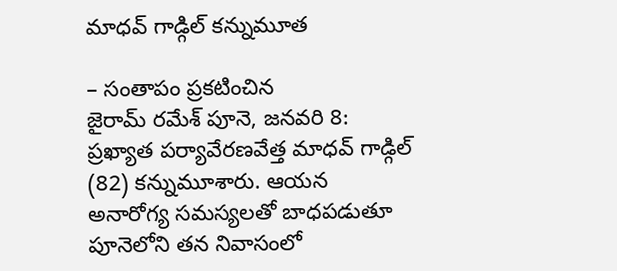మాధవ్‌ ‌గాడ్గిల్‌ ‌కన్నుమూత

– సంతాపం ప్రకటించిన జైరామ్‌ ‌రమేశ్‌ ‌పూనె, జనవరి 8: ప్రఖ్యాత పర్యావేరణవేత్త మాధవ్‌ ‌గాడ్గిల్‌ (82) కన్నుమూశారు. ఆయన అనారోగ్య సమస్యలతో బాధపడుతూ పూనెలోని తన నివాసంలో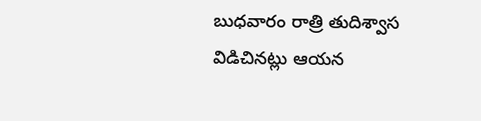బుధవారం రాత్రి తుదిశ్వాస విడిచినట్లు ఆయన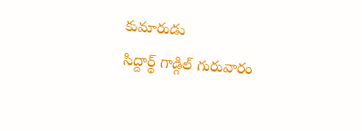కుమారుడు సిద్దార్థ్ ‌గాడ్గిల్‌ ‌గురువారం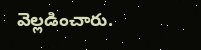వెల్లడించారు.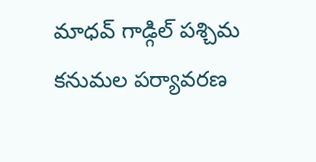మాధవ్‌ ‌గాడ్గిల్‌ ‌పశ్చిమ కనుమల పర్యావరణ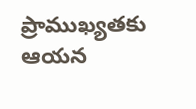ప్రాముఖ్యతకు ఆయన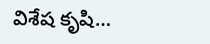విశేష కృషి…